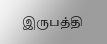இருபத்தி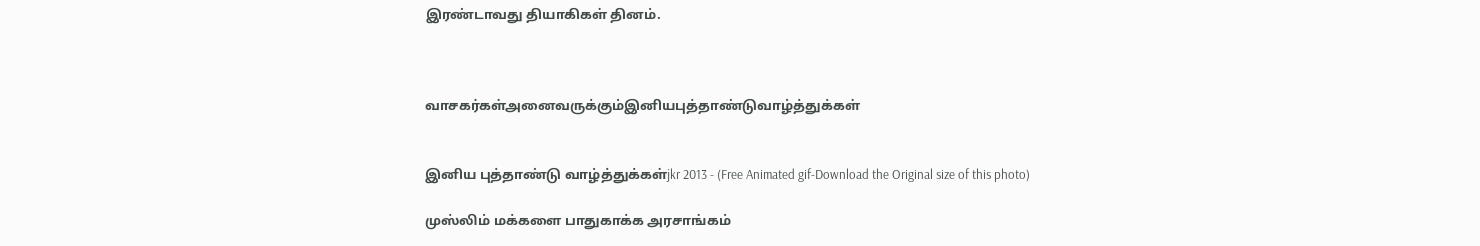இரண்டாவது தியாகிகள் தினம்.



வாசகர்கள்அனைவருக்கும்இனியபுத்தாண்டுவாழ்த்துக்கள்


இனிய புத்தாண்டு வாழ்த்துக்கள்jkr 2013 - (Free Animated gif-Download the Original size of this photo)

முஸ்லிம் மக்களை பாதுகாக்க அரசாங்கம்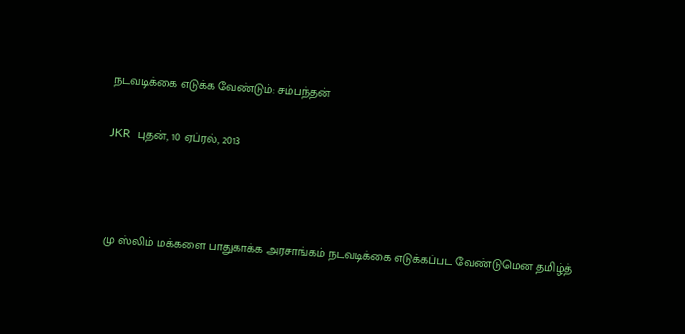நடவடிக்கை எடுக்க வேண்டும்: சம்பந்தன்

JKR  புதன், 10 ஏப்ரல், 2013



மு ஸ்லிம் மக்களை பாதுகாக்க அரசாங்கம் நடவடிக்கை எடுக்கப்பட வேண்டுமென தமிழ்த்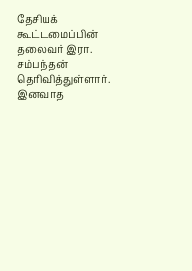தேசியக் கூட்டமைப்பின் தலைவர் இரா. சம்பந்தன் தெரிவித்துள்ளார். இனவாத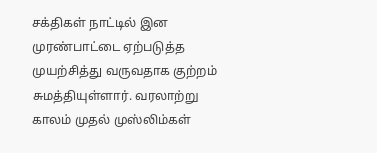சக்திகள் நாட்டில் இன முரண்பாட்டை ஏற்படுத்த முயற்சித்து வருவதாக குற்றம் சுமத்தியுள்ளார். வரலாற்று காலம் முதல் முஸ்லிம்கள்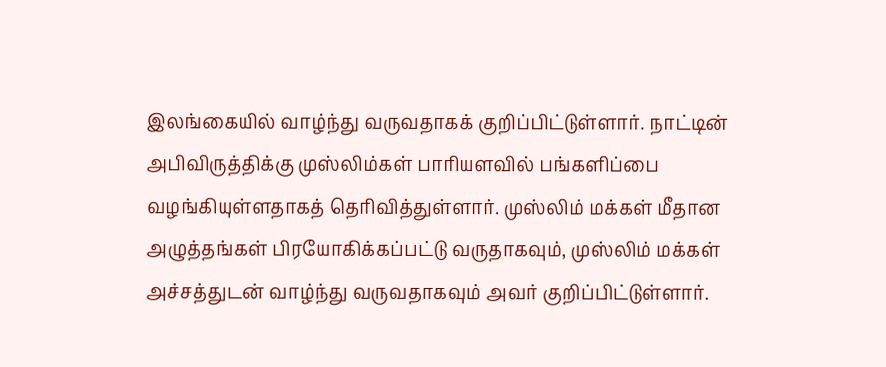இலங்கையில் வாழ்ந்து வருவதாகக் குறிப்பிட்டுள்ளார். நாட்டின் அபிவிருத்திக்கு முஸ்லிம்கள் பாரியளவில் பங்களிப்பை வழங்கியுள்ளதாகத் தெரிவித்துள்ளார். முஸ்லிம் மக்கள் மீதான அழுத்தங்கள் பிரயோகிக்கப்பட்டு வருதாகவும், முஸ்லிம் மக்கள் அச்சத்துடன் வாழ்ந்து வருவதாகவும் அவர் குறிப்பிட்டுள்ளார்.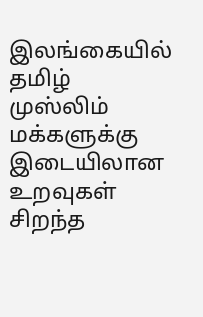இலங்கையில் தமிழ் முஸ்லிம் மக்களுக்கு இடையிலான உறவுகள் சிறந்த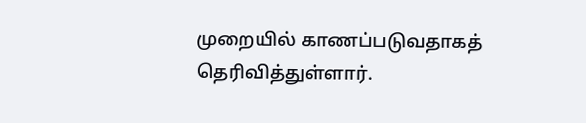முறையில் காணப்படுவதாகத் தெரிவித்துள்ளார்.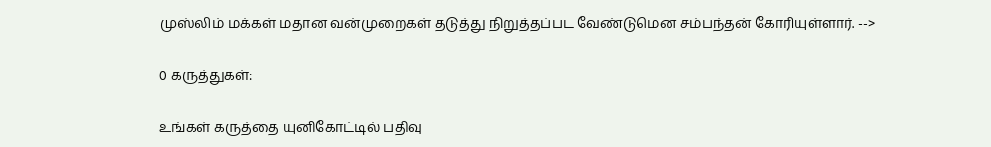முஸ்லிம் மக்கள் மதான வன்முறைகள் தடுத்து நிறுத்தப்பட வேண்டுமென சம்பந்தன் கோரியுள்ளார். -->

0 கருத்துகள்:

உங்கள் கருத்தை யுனிகோட்டில் பதிவு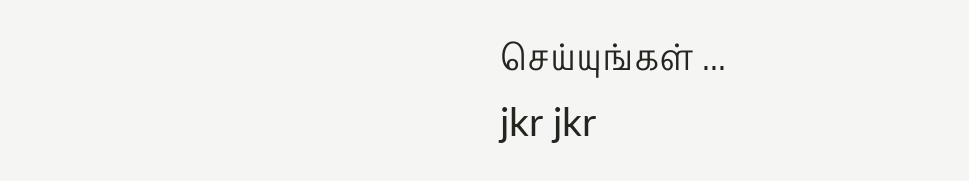செய்யுங்கள் ...
jkr jkr